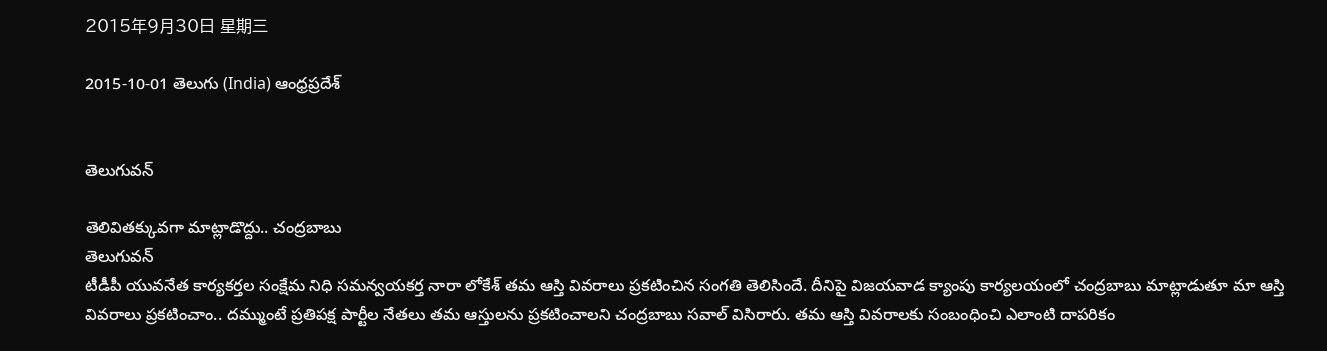2015年9月30日 星期三

2015-10-01 తెలుగు (India) ఆంధ్రప్రదేశ్


తెలుగువన్

తెలివితక్కువగా మాట్లాడొద్దు.. చంద్రబాబు
తెలుగువన్
టీడీపీ యువనేత కార్యకర్తల సంక్షేమ నిధి సమన్వయకర్త నారా లోకేశ్ తమ ఆస్తి వివరాలు ప్రకటించిన సంగతి తెలిసిందే. దీనిపై విజయవాడ క్యాంపు కార్యలయంలో చంద్రబాబు మాట్లాడుతూ మా ఆస్తి వివరాలు ప్రకటించాం.. దమ్ముంటే ప్రతిపక్ష పార్టీల నేతలు తమ ఆస్తులను ప్రకటించాలని చంద్రబాబు సవాల్ విసిరారు. తమ ఆస్తి వివరాలకు సంబంధించి ఎలాంటి దాపరికం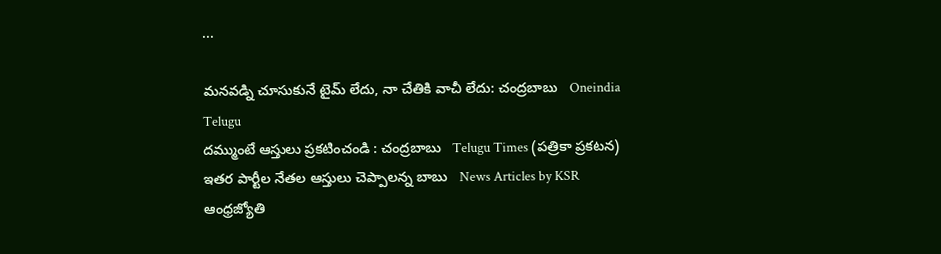...

మనవడ్ని చూసుకునే టైమ్ లేదు, నా చేతికి వాచీ లేదు: చంద్రబాబు   Oneindia Telugu
దమ్ముంటే ఆస్తులు ప్రకటించండి : చంద్రబాబు   Telugu Times (పత్రికా ప్రకటన)
ఇతర పార్టీల నేతల ఆస్తులు చెప్పాలన్న బాబు   News Articles by KSR
ఆంధ్రజ్యోతి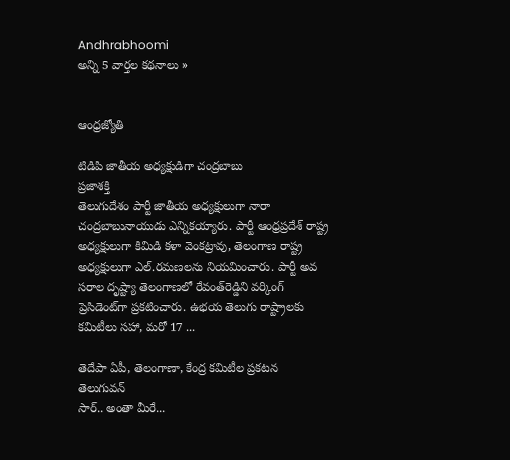Andhrabhoomi
అన్ని 5 వార్తల కథనాలు »


ఆంధ్రజ్యోతి

టిడిపి జాతీయ అధ్యక్షుడిగా చంద్రబాబు
ప్రజాశక్తి
తెలుగుదేశం పార్టీ జాతీయ అధ్యక్షులుగా నారా చంద్రబాబునాయుడు ఎన్నికయ్యారు. పార్టీ ఆంధ్రప్రదేశ్‌ రాష్ట్ర అధ్యక్షులుగా కిమిడి కళా వెంకట్రావు, తెలంగాణ రాష్ట్ర అధ్యక్షులుగా ఎల్‌.రమణలను నియమించారు. పార్టీ అవ సరాల దృష్ట్యా తెలంగాణలో రేవంత్‌రెడ్డిని వర్కింగ్‌ ప్రెసిడెంట్‌గా ప్రకటించారు. ఉభయ తెలుగు రాష్ట్రాలకు కమిటీలు సహా, మరో 17 ...

తెదేపా ఏపీ, తెలంగాణా, కేంద్ర కమిటీల ప్రకటన   తెలుగువన్
సార్.. అంతా మీరే...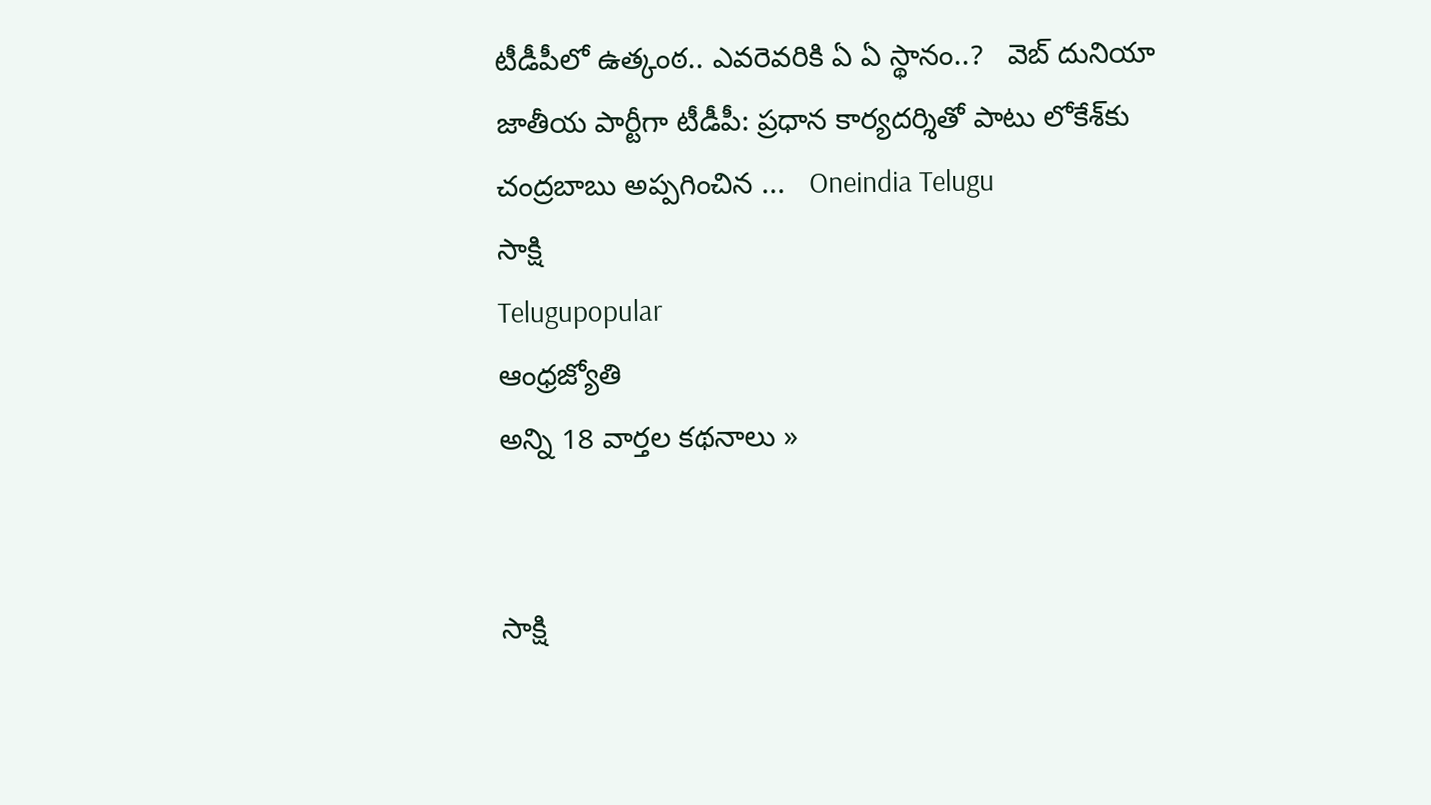టీడీపీలో ఉత్కంఠ.. ఎవరెవరికి ఏ ఏ స్థానం..?   వెబ్ దునియా
జాతీయ పార్టీగా టీడీపీ: ప్రధాన కార్యదర్శితో పాటు లోకేశ్‌కు చంద్రబాబు అప్పగించిన ...   Oneindia Telugu
సాక్షి
Telugupopular
ఆంధ్రజ్యోతి
అన్ని 18 వార్తల కథనాలు »


సాక్షి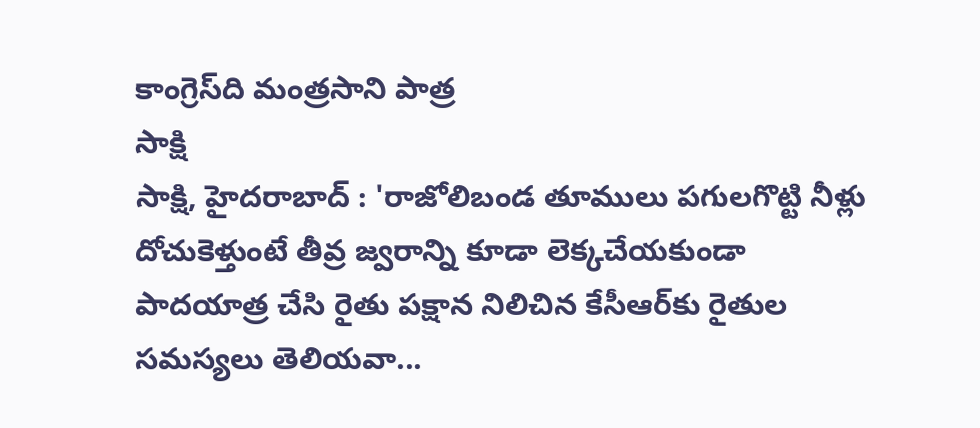కాంగ్రెస్‌ది మంత్రసాని పాత్ర
సాక్షి
సాక్షి, హైదరాబాద్ : 'రాజోలిబండ తూములు పగులగొట్టి నీళ్లు దోచుకెళ్తుంటే తీవ్ర జ్వరాన్ని కూడా లెక్కచేయకుండా పాదయాత్ర చేసి రైతు పక్షాన నిలిచిన కేసీఆర్‌కు రైతుల సమస్యలు తెలియవా...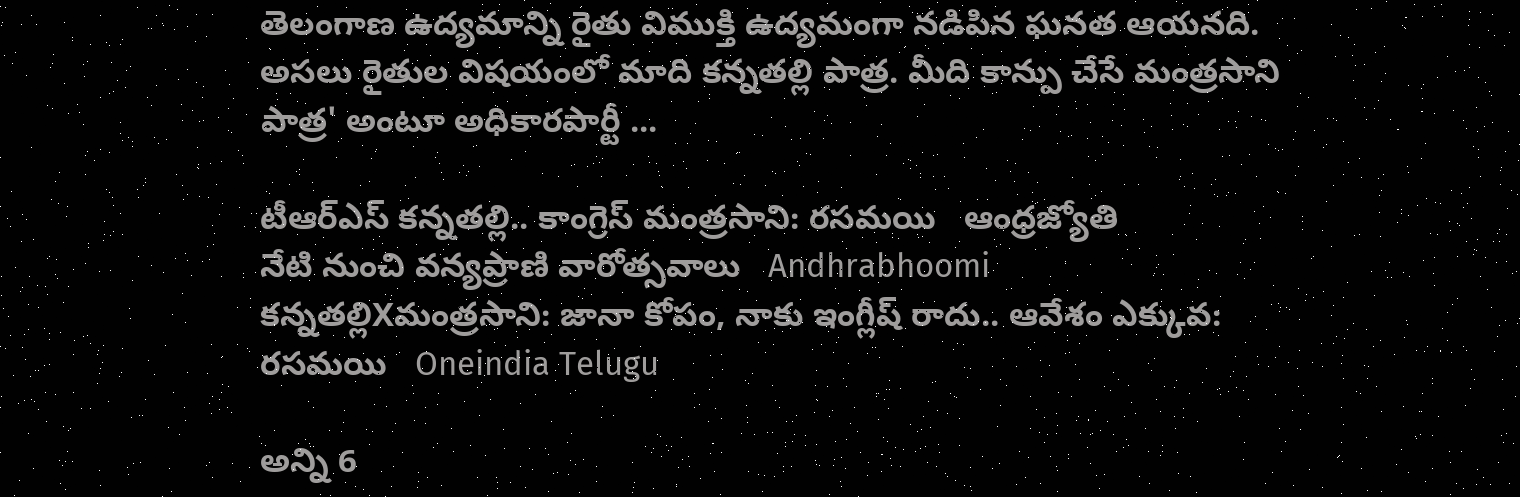తెలంగాణ ఉద్యమాన్ని రైతు విముక్తి ఉద్యమంగా నడిపిన ఘనత ఆయనది. అసలు రైతుల విషయంలో మాది కన్నతల్లి పాత్ర. మీది కాన్పు చేసే మంత్రసాని పాత్ర' అంటూ అధికారపార్టీ ...

టీఆర్‌ఎస్‌ కన్నతల్లి.. కాంగ్రెస్‌ మంత్రసాని: రసమయి   ఆంధ్రజ్యోతి
నేటి నుంచి వన్యప్రాణి వారోత్సవాలు   Andhrabhoomi
కన్నతల్లిXమంత్రసాని: జానా కోపం, నాకు ఇంగ్లీష్ రాదు.. ఆవేశం ఎక్కువ: రసమయి   Oneindia Telugu

అన్ని 6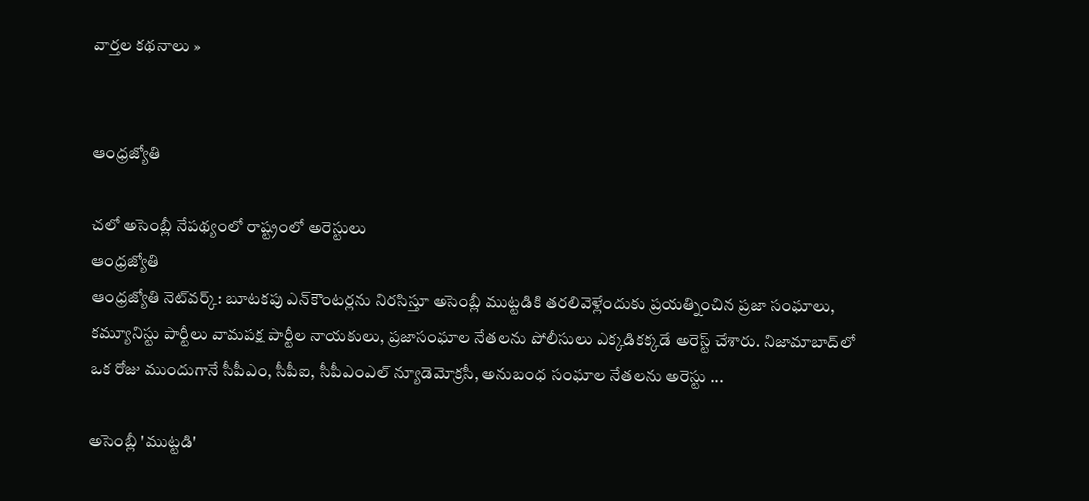వార్తల కథనాలు »


ఆంధ్రజ్యోతి

చలో అసెంబ్లీ నేపథ్యంలో రాష్ట్రంలో అరెస్టులు
ఆంధ్రజ్యోతి
ఆంధ్రజ్యోతి నెట్‌వర్క్‌: బూటకపు ఎన్‌కౌంటర్లను నిరసిస్తూ అసెంబ్లీ ముట్టడికి తరలివెళ్లేందుకు ప్రయత్నించిన ప్రజా సంఘాలు, కమ్యూనిస్టు పార్టీలు వామపక్ష పార్టీల నాయకులు, ప్రజాసంఘాల నేతలను పోలీసులు ఎక్కడికక్కడే అరెస్ట్‌ చేశారు. నిజామాబాద్‌లో ఒక రోజు ముందుగానే సీపీఎం, సీపీఐ, సీపీఎంఎల్‌ న్యూడెమోక్రసీ, అనుబంధ సంఘాల నేతలను అరెస్టు ...

అసెంబ్లీ 'ముట్టడి'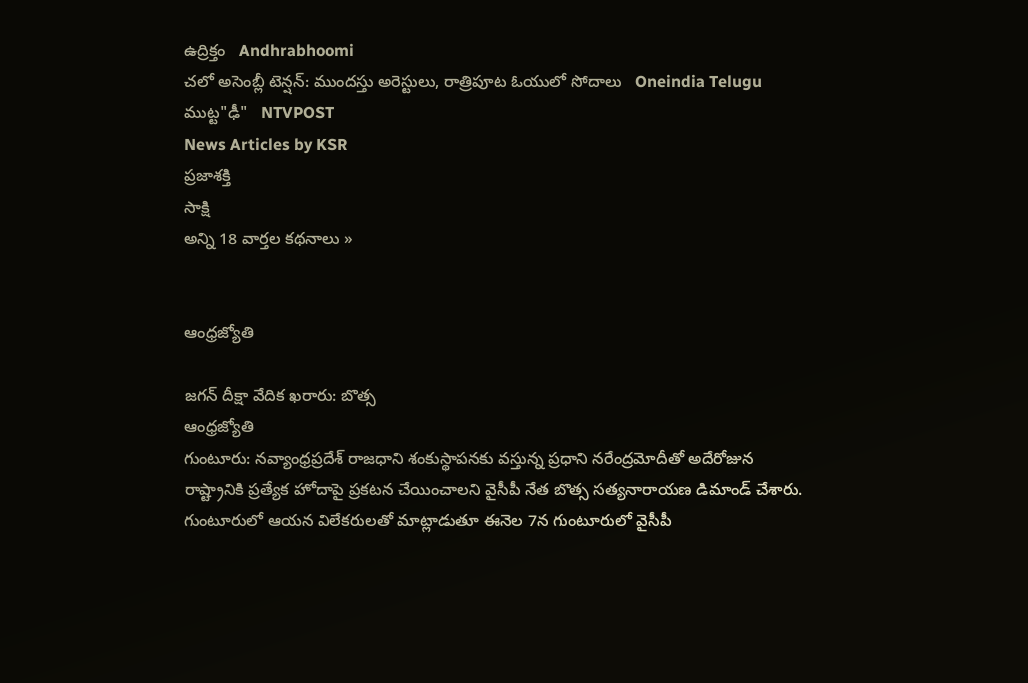ఉద్రిక్తం   Andhrabhoomi
చలో అసెంబ్లీ టెన్షన్: ముందస్తు అరెస్టులు, రాత్రిపూట ఓయులో సోదాలు   Oneindia Telugu
ముట్ట"ఢీ"   NTVPOST
News Articles by KSR
ప్రజాశక్తి
సాక్షి
అన్ని 18 వార్తల కథనాలు »


ఆంధ్రజ్యోతి

జగన్‌ దీక్షా వేదిక ఖరారు: బొత్స
ఆంధ్రజ్యోతి
గుంటూరు: నవ్యాంధ్రప్రదేశ్‌ రాజధాని శంకుస్థాపనకు వస్తున్న ప్రధాని నరేంద్రమోదీతో అదేరోజున రాష్ట్రానికి ప్రత్యేక హోదాపై ప్రకటన చేయించాలని వైసీపీ నేత బొత్స సత్యనారాయణ డిమాండ్‌ చేశారు. గుంటూరులో ఆయన విలేకరులతో మాట్లాడుతూ ఈనెల 7న గుంటూరులో వైసీపీ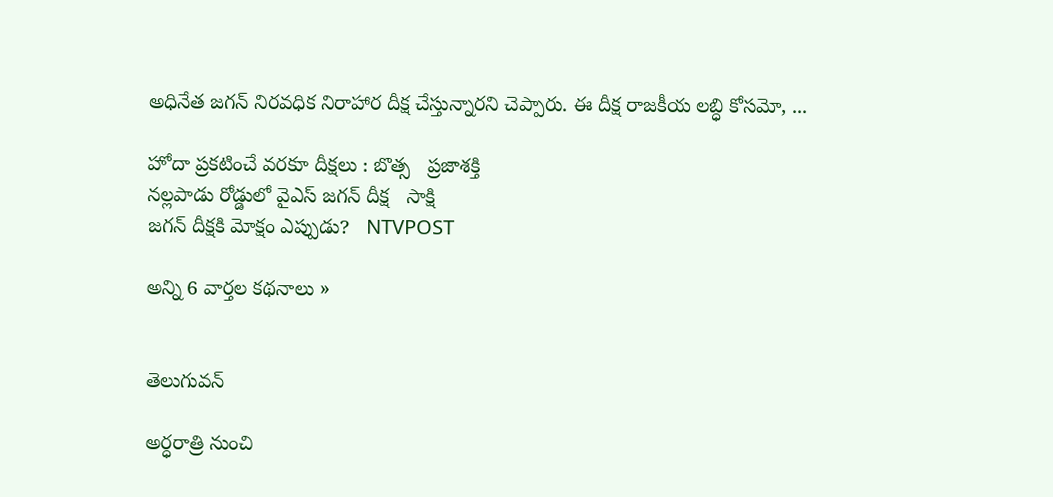అధినేత జగన్‌ నిరవధిక నిరాహార దీక్ష చేస్తున్నారని చెప్పారు. ఈ దీక్ష రాజకీయ లబ్ధి కోసమో, ...

హోదా ప్రకటించే వరకూ దీక్షలు : బొత్స   ప్రజాశక్తి
నల్లపాడు రోడ్డులో వైఎస్ జగన్ దీక్ష   సాక్షి
జగన్‌ దీక్షకి మోక్షం ఎప్పుడు?   NTVPOST

అన్ని 6 వార్తల కథనాలు »


తెలుగువన్

అర్ధరాత్రి నుంచి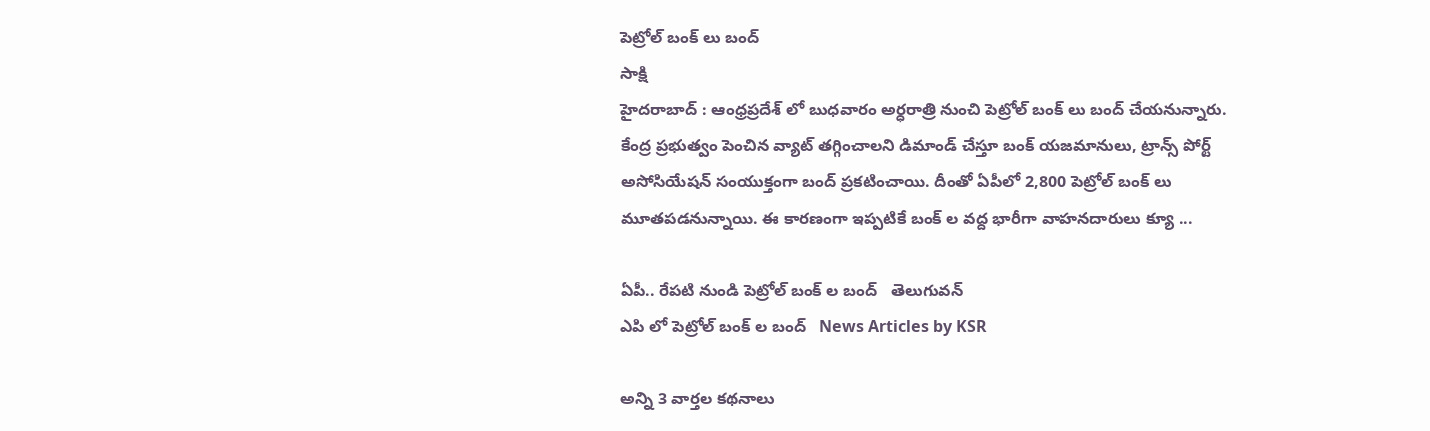పెట్రోల్ బంక్ లు బంద్
సాక్షి
హైదరాబాద్ : ఆంధ్రప్రదేశ్ లో బుధవారం అర్ధరాత్రి నుంచి పెట్రోల్ బంక్ లు బంద్ చేయనున్నారు. కేంద్ర ప్రభుత్వం పెంచిన వ్యాట్ తగ్గించాలని డిమాండ్ చేస్తూ బంక్ యజమానులు, ట్రాన్స్ పోర్ట్ అసోసియేషన్ సంయుక్తంగా బంద్ ప్రకటించాయి. దీంతో ఏపీలో 2,800 పెట్రోల్ బంక్ లు మూతపడనున్నాయి. ఈ కారణంగా ఇప్పటికే బంక్ ల వద్ద భారీగా వాహనదారులు క్యూ ...

ఏపీ.. రేపటి నుండి పెట్రోల్ బంక్ ల బంద్   తెలుగువన్
ఎపి లో పెట్రోల్ బంక్ ల బంద్   News Articles by KSR

అన్ని 3 వార్తల కథనాలు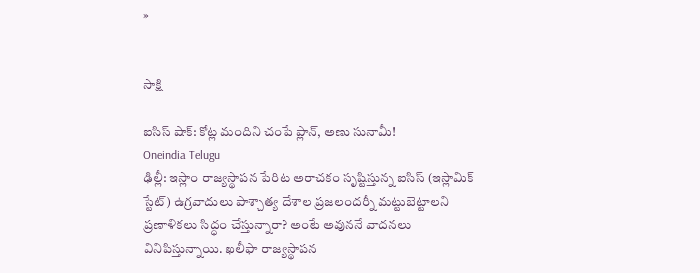»


సాక్షి

ఐసిస్ షాక్: కోట్ల మందిని చంపే ప్లాన్, అణు సునామీ!
Oneindia Telugu
ఢిల్లీ: ఇస్లాం రాజ్యస్థాపన పేరిట అరాచకం సృష్టిస్తున్న ఐసిస్ (ఇస్లామిక్ స్టేట్) ఉగ్రవాదులు పాశ్చాత్య దేశాల ప్రజలందర్నీ మట్టుబెట్టాలని ప్రణాళికలు సిద్ధం చేస్తున్నారా? అంటే అవుననే వాదనలు వినిపిస్తున్నాయి. ఖలీఫా రాజ్యస్థాపన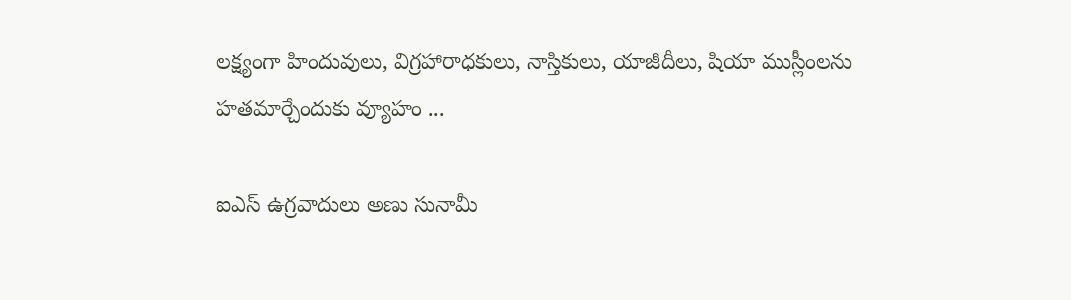లక్ష్యంగా హిందువులు, విగ్రహారాధకులు, నాస్తికులు, యాజీదీలు, షియా ముస్లీంలను హతమార్చేందుకు వ్యూహం ...

ఐఎస్ ఉగ్రవాదులు అణు సునామీ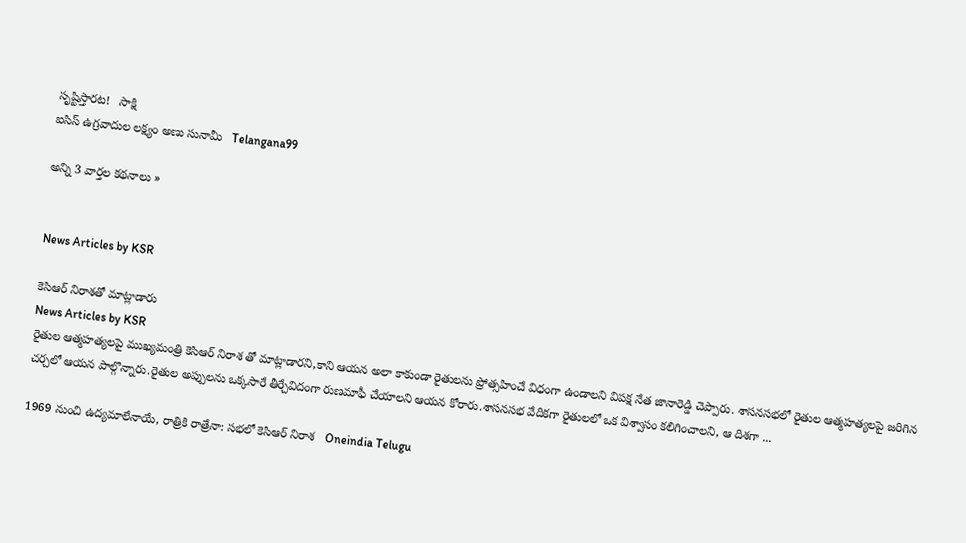సృష్టిస్తారట!   సాక్షి
ఐసిస్ ఉగ్రవాదుల లక్ష్యం అణు సునామీ   Telangana99

అన్ని 3 వార్తల కథనాలు »


News Articles by KSR

కెసిఆర్ నిరాశతో మాట్లాడారు
News Articles by KSR
రైతుల ఆత్మహత్యలపై ముఖ్యమంత్రి కెసిఆర్ నిరాశ తో మాట్లాడారని,కాని ఆయన అలా కాకుండా రైతులను ప్రోత్సహించే విధంగా ఉండాలని విపక్ష నేత జానారెడ్డి చెప్పారు. శాసనసభలో రైతుల ఆత్మహత్యలపై జరిగిన చర్చలో ఆయన పాల్గొన్నారు.రైతుల అప్పులను ఒక్కసారే తీర్చేవిదంగా రుణమాఫీ చేయాలని ఆయన కోరారు.శాసనసభ వేదికగా రైతులలో ఒక విశ్వాసం కలిగించాలని, ఆ దిశగా ...

1969 నుంచి ఉద్యమాలేనాయే, రాత్రికి రాత్రేనా: సభలో కెసిఆర్ నిరాశ   Oneindia Telugu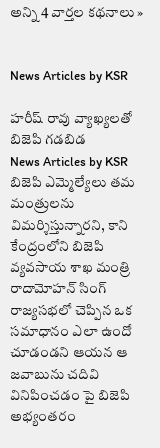అన్ని 4 వార్తల కథనాలు »


News Articles by KSR

హరీష్ రావు వ్యాఖ్యలతో బిజెపి గడబిడ
News Articles by KSR
బిజెపి ఎమ్మెల్యేలు తమ మంత్రులను విమర్శిస్తున్నారని, కాని కేంద్రంలోని బిజెపి వ్యవసాయ శాఖ మంత్రి రాదామోహన్ సింగ్ రాజ్యసభలో చెప్పిన ఒక సమాధానం ఎలా ఉందో చూడండని ఆయన ఆ జవాబును చదివి వినిపించడం పై బిజెపి అభ్యంతరం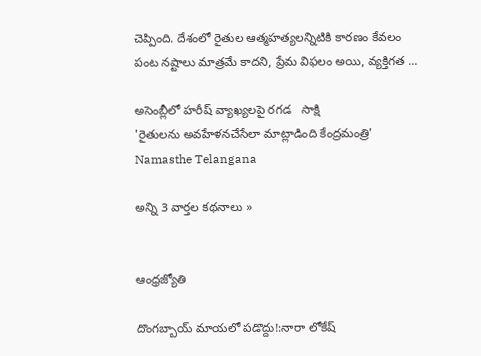చెప్పింది. దేశంలో రైతుల ఆత్మహత్యలన్నిటికి కారణం కేవలం పంట నష్టాలు మాత్రమే కాదని, ప్రేమ విఫలం అయి, వ్యక్తిగత ...

అసెంబ్లీలో హరీష్ వ్యాఖ్యలపై రగడ   సాక్షి
'రైతులను అవహేళనచేసేలా మాట్లాడింది కేంద్రమంత్రి'   Namasthe Telangana

అన్ని 3 వార్తల కథనాలు »


ఆంధ్రజ్యోతి

దొంగబ్బాయ్‌ మాయలో పడొద్దు!:నారా లోకేష్‌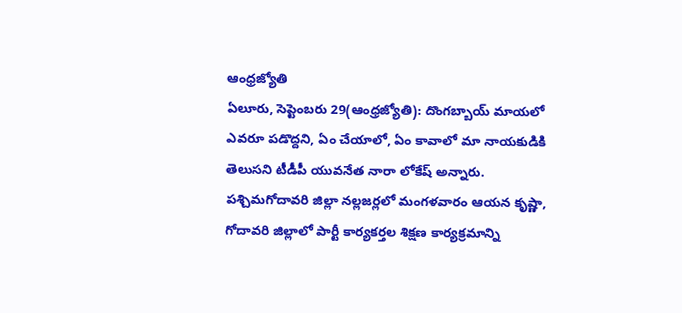ఆంధ్రజ్యోతి
ఏలూరు, సెప్టెంబరు 29(ఆంధ్రజ్యోతి): దొంగబ్బాయ్‌ మాయలో ఎవరూ పడొద్దని, ఏం చేయాలో, ఏం కావాలో మా నాయకుడికి తెలుసని టీడీపీ యువనేత నారా లోకేష్‌ అన్నారు. పశ్చిమగోదావరి జిల్లా నల్లజర్లలో మంగళవారం ఆయన కృష్ణా, గోదావరి జిల్లాలో పార్టీ కార్యకర్తల శిక్షణ కార్యక్రమాన్ని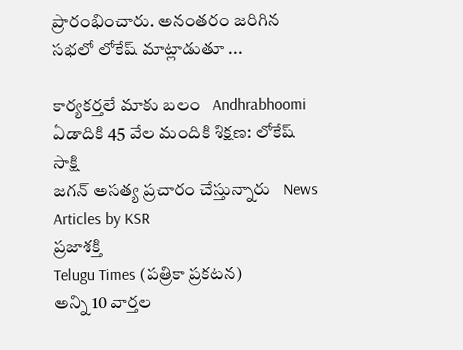ప్రారంభించారు. అనంతరం జరిగిన సభలో లోకేష్‌ మాట్లాడుతూ ...

కార్యకర్తలే మాకు బలం   Andhrabhoomi
ఏడాదికి 45 వేల మందికి శిక్షణ: లోకేష్   సాక్షి
జగన్ అసత్య ప్రచారం చేస్తున్నారు   News Articles by KSR
ప్రజాశక్తి
Telugu Times (పత్రికా ప్రకటన)
అన్ని 10 వార్తల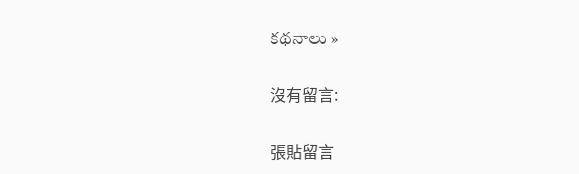కథనాలు »

沒有留言:

張貼留言